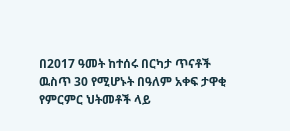በ2017 ዓመት ከተሰሩ በርካታ ጥናቶች ዉስጥ 30 የሚሆኑት በዓለም አቀፍ ታዋቂ የምርምር ህትመቶች ላይ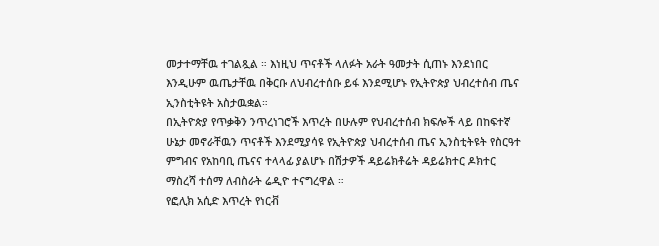መታተማቸዉ ተገልጿል ። እነዚህ ጥናቶች ላለፉት አራት ዓመታት ሲጠኑ እንደነበር እንዲሁም ዉጤታቸዉ በቅርቡ ለህብረተሰቡ ይፋ እንደሚሆኑ የኢትዮጵያ ህብረተሰብ ጤና ኢንስቲትዩት አስታዉቋል።
በኢትዮጵያ የጥቃቅን ንጥረነገሮች እጥረት በሁሉም የህብረተሰብ ክፍሎች ላይ በከፍተኛ ሁኔታ መኖራቸዉን ጥናቶች እንደሚያሳዩ የኢትዮጵያ ህብረተሰብ ጤና ኢንስቲትዩት የስርዓተ ምግብና የአከባቢ ጤናና ተላላፊ ያልሆኑ በሽታዎች ዳይሬክቶሬት ዳይሬክተር ዶክተር ማስረሻ ተሰማ ለብስራት ሬዲዮ ተናግረዋል ።
የፎሊክ አሲድ እጥረት የነርቭ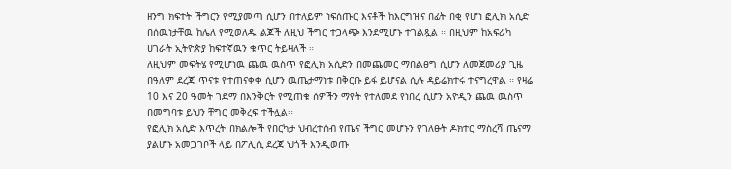ዘንግ ክፍተት ችግርን የሚያመጣ ሲሆን በተለይም ነፍሰጡር እናቶች ከእርግዝና በፊት በቂ የሆነ ፎሊክ አሲድ በሰዉነታቸዉ ከሌለ የሚወለዱ ልጆች ለዚህ ችግር ተጋላጭ እንደሚሆኑ ተገልጿል ። በዚህም ከአፍሪካ ሀገራት ኢትዮጵያ ከፍተኛዉን ቁጥር ትይዛለች ።
ለዚህም መፍትሄ የሚሆነዉ ጨዉ ዉስጥ የፎሊክ አሲድን በመጨመር ማበልፀግ ሲሆን ለመጀመሪያ ጊዜ በዓለም ደረጃ ጥናቱ የተጠናቀቀ ሲሆን ዉጤታማነቱ በቅርቡ ይፋ ይሆናል ሲሉ ዳይሬክተሩ ተናግረዋል ። የዛሬ 10 እና 20 ዓመት ገደማ በእንቅርት የሚጠቁ ሰዎችን ማየት የተለመደ የነበረ ሲሆን አዮዲን ጨዉ ዉስጥ በመግባቱ ይህን ቸግር መቅረፍ ተችሏል።
የፎሊክ አሲድ እጥረት በክልሎች የበርካታ ህብረተሰብ የጤና ችግር መሆኑን የገለፁት ዶክተር ማስረሻ ጤናማ ያልሆኑ አመጋገቦች ላይ በፖሊሲ ደረጃ ህጎች እንዲወጡ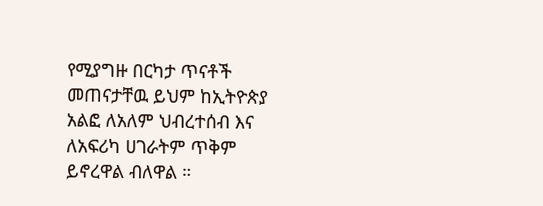የሚያግዙ በርካታ ጥናቶች መጠናታቸዉ ይህም ከኢትዮጵያ አልፎ ለአለም ህብረተሰብ እና ለአፍሪካ ሀገራትም ጥቅም ይኖረዋል ብለዋል ።